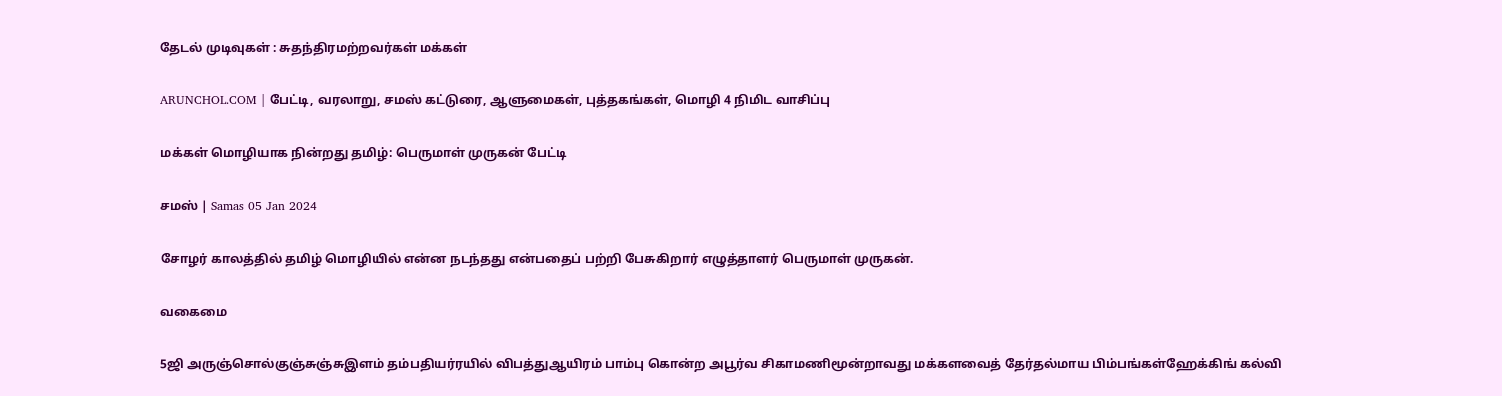தேடல் முடிவுகள் : சுதந்திரமற்றவர்கள் மக்கள்

ARUNCHOL.COM | பேட்டி, வரலாறு, சமஸ் கட்டுரை, ஆளுமைகள், புத்தகங்கள், மொழி 4 நிமிட வாசிப்பு

மக்கள் மொழியாக நின்றது தமிழ்: பெருமாள் முருகன் பேட்டி

சமஸ் | Samas 05 Jan 2024

சோழர் காலத்தில் தமிழ் மொழியில் என்ன நடந்தது என்பதைப் பற்றி பேசுகிறார் எழுத்தாளர் பெருமாள் முருகன்.

வகைமை

5ஜி அருஞ்சொல்குஞ்சுஞ்சுஇளம் தம்பதியர்ரயில் விபத்துஆயிரம் பாம்பு கொன்ற அபூர்வ சிகாமணிமூன்றாவது மக்களவைத் தேர்தல்மாய பிம்பங்கள்ஹேக்கிங் கல்வி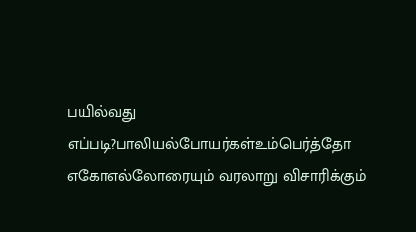பயில்வது எப்படி?பாலியல்போயர்கள்உம்பெர்த்தோ எகோஎல்லோரையும் வரலாறு விசாரிக்கும்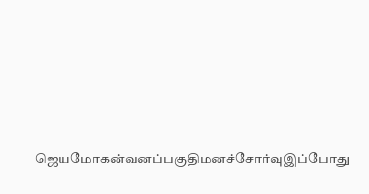ஜெயமோகன்வனப்பகுதிமனச்சோர்வுஇப்போது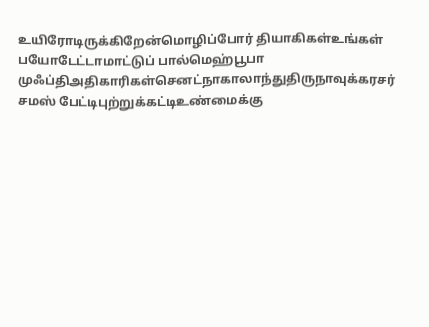உயிரோடிருக்கிறேன்மொழிப்போர் தியாகிகள்உங்கள் பயோடேட்டாமாட்டுப் பால்மெஹ்பூபா முஃப்திஅதிகாரிகள்செனட்நாகாலாந்துதிருநாவுக்கரசர் சமஸ் பேட்டிபுற்றுக்கட்டிஉண்மைக்கு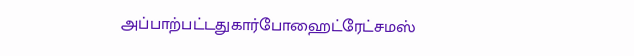அப்பாற்பட்டதுகார்போஹைட்ரேட்சமஸ்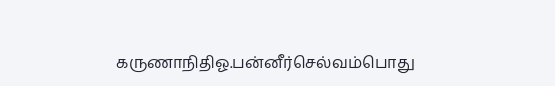கருணாநிதிஓ.பன்னீர்செல்வம்பொது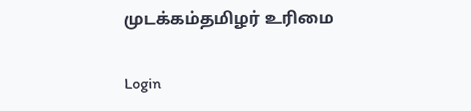முடக்கம்தமிழர் உரிமை

Login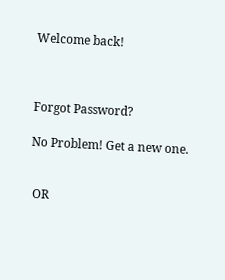Welcome back!



Forgot Password?

No Problem! Get a new one.


 OR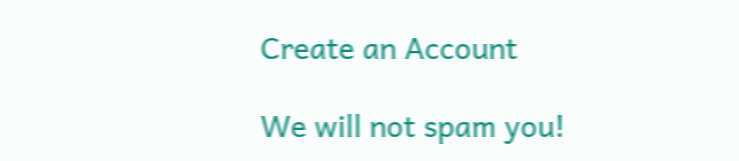Create an Account

We will not spam you!